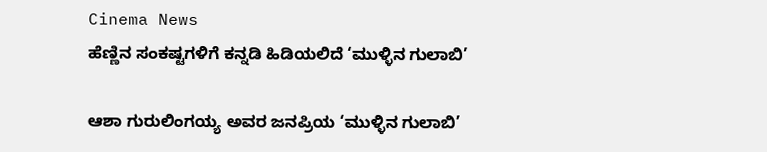Cinema News
ಹೆಣ್ಣಿನ ಸಂಕಷ್ಟಗಳಿಗೆ ಕನ್ನಡಿ ಹಿಡಿಯಲಿದೆ ‘ಮುಳ್ಳಿನ ಗುಲಾಬಿ’

ಆಶಾ ಗುರುಲಿಂಗಯ್ಯ ಅವರ ಜನಪ್ರಿಯ ‘ಮುಳ್ಳಿನ ಗುಲಾಬಿ’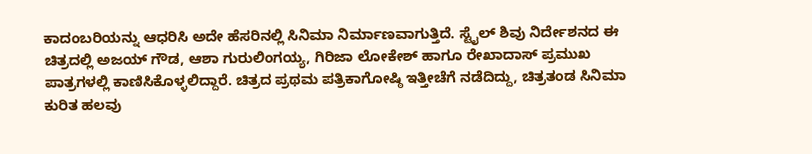ಕಾದಂಬರಿಯನ್ನು ಆಧರಿಸಿ ಅದೇ ಹೆಸರಿನಲ್ಲಿ ಸಿನಿಮಾ ನಿರ್ಮಾಣವಾಗುತ್ತಿದೆ. ಸ್ಟೈಲ್ ಶಿವು ನಿರ್ದೇಶನದ ಈ ಚಿತ್ರದಲ್ಲಿ ಅಜಯ್ ಗೌಡ, ಆಶಾ ಗುರುಲಿಂಗಯ್ಯ, ಗಿರಿಜಾ ಲೋಕೇಶ್ ಹಾಗೂ ರೇಖಾದಾಸ್ ಪ್ರಮುಖ ಪಾತ್ರಗಳಲ್ಲಿ ಕಾಣಿಸಿಕೊಳ್ಳಲಿದ್ದಾರೆ. ಚಿತ್ರದ ಪ್ರಥಮ ಪತ್ರಿಕಾಗೋಷ್ಠಿ ಇತ್ತೀಚೆಗೆ ನಡೆದಿದ್ದು, ಚಿತ್ರತಂಡ ಸಿನಿಮಾ ಕುರಿತ ಹಲವು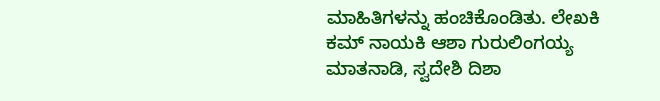ಮಾಹಿತಿಗಳನ್ನು ಹಂಚಿಕೊಂಡಿತು. ಲೇಖಕಿ ಕಮ್ ನಾಯಕಿ ಆಶಾ ಗುರುಲಿಂಗಯ್ಯ ಮಾತನಾಡಿ, ಸ್ವದೇಶಿ ದಿಶಾ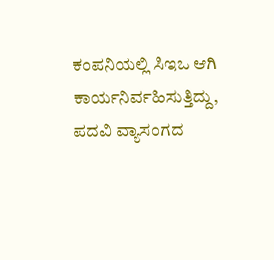ಕಂಪನಿಯಲ್ಲಿ ಸಿಇಒ ಆಗಿ ಕಾರ್ಯನಿರ್ವಹಿಸುತ್ತಿದ್ದು, ಪದವಿ ವ್ಯಾಸಂಗದ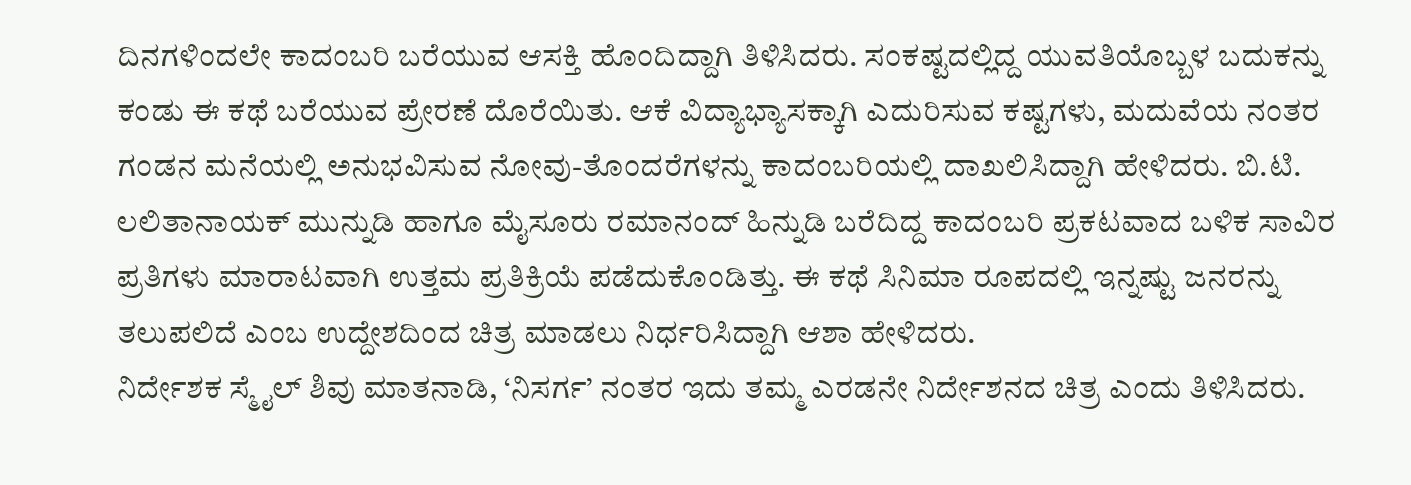ದಿನಗಳಿಂದಲೇ ಕಾದಂಬರಿ ಬರೆಯುವ ಆಸಕ್ತಿ ಹೊಂದಿದ್ದಾಗಿ ತಿಳಿಸಿದರು. ಸಂಕಷ್ಟದಲ್ಲಿದ್ದ ಯುವತಿಯೊಬ್ಬಳ ಬದುಕನ್ನು ಕಂಡು ಈ ಕಥೆ ಬರೆಯುವ ಪ್ರೇರಣೆ ದೊರೆಯಿತು. ಆಕೆ ವಿದ್ಯಾಭ್ಯಾಸಕ್ಕಾಗಿ ಎದುರಿಸುವ ಕಷ್ಟಗಳು, ಮದುವೆಯ ನಂತರ ಗಂಡನ ಮನೆಯಲ್ಲಿ ಅನುಭವಿಸುವ ನೋವು-ತೊಂದರೆಗಳನ್ನು ಕಾದಂಬರಿಯಲ್ಲಿ ದಾಖಲಿಸಿದ್ದಾಗಿ ಹೇಳಿದರು. ಬಿ.ಟಿ. ಲಲಿತಾನಾಯಕ್ ಮುನ್ನುಡಿ ಹಾಗೂ ಮೈಸೂರು ರಮಾನಂದ್ ಹಿನ್ನುಡಿ ಬರೆದಿದ್ದ ಕಾದಂಬರಿ ಪ್ರಕಟವಾದ ಬಳಿಕ ಸಾವಿರ ಪ್ರತಿಗಳು ಮಾರಾಟವಾಗಿ ಉತ್ತಮ ಪ್ರತಿಕ್ರಿಯೆ ಪಡೆದುಕೊಂಡಿತ್ತು. ಈ ಕಥೆ ಸಿನಿಮಾ ರೂಪದಲ್ಲಿ ಇನ್ನಷ್ಟು ಜನರನ್ನು ತಲುಪಲಿದೆ ಎಂಬ ಉದ್ದೇಶದಿಂದ ಚಿತ್ರ ಮಾಡಲು ನಿರ್ಧರಿಸಿದ್ದಾಗಿ ಆಶಾ ಹೇಳಿದರು.
ನಿರ್ದೇಶಕ ಸ್ಮೈಲ್ ಶಿವು ಮಾತನಾಡಿ, ‘ನಿಸರ್ಗ’ ನಂತರ ಇದು ತಮ್ಮ ಎರಡನೇ ನಿರ್ದೇಶನದ ಚಿತ್ರ ಎಂದು ತಿಳಿಸಿದರು.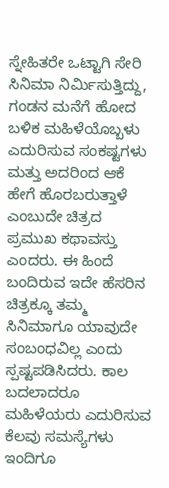ಸ್ನೇಹಿತರೇ ಒಟ್ಟಾಗಿ ಸೇರಿ ಸಿನಿಮಾ ನಿರ್ಮಿಸುತ್ತಿದ್ದು, ಗಂಡನ ಮನೆಗೆ ಹೋದ ಬಳಿಕ ಮಹಿಳೆಯೊಬ್ಬಳು ಎದುರಿಸುವ ಸಂಕಷ್ಟಗಳು ಮತ್ತು ಅದರಿಂದ ಆಕೆ ಹೇಗೆ ಹೊರಬರುತ್ತಾಳೆ ಎಂಬುದೇ ಚಿತ್ರದ ಪ್ರಮುಖ ಕಥಾವಸ್ತು ಎಂದರು. ಈ ಹಿಂದೆ ಬಂದಿರುವ ಇದೇ ಹೆಸರಿನ ಚಿತ್ರಕ್ಕೂ ತಮ್ಮ ಸಿನಿಮಾಗೂ ಯಾವುದೇ ಸಂಬಂಧವಿಲ್ಲ ಎಂದು ಸ್ಪಷ್ಟಪಡಿಸಿದರು. ಕಾಲ ಬದಲಾದರೂ ಮಹಿಳೆಯರು ಎದುರಿಸುವ ಕೆಲವು ಸಮಸ್ಯೆಗಳು ಇಂದಿಗೂ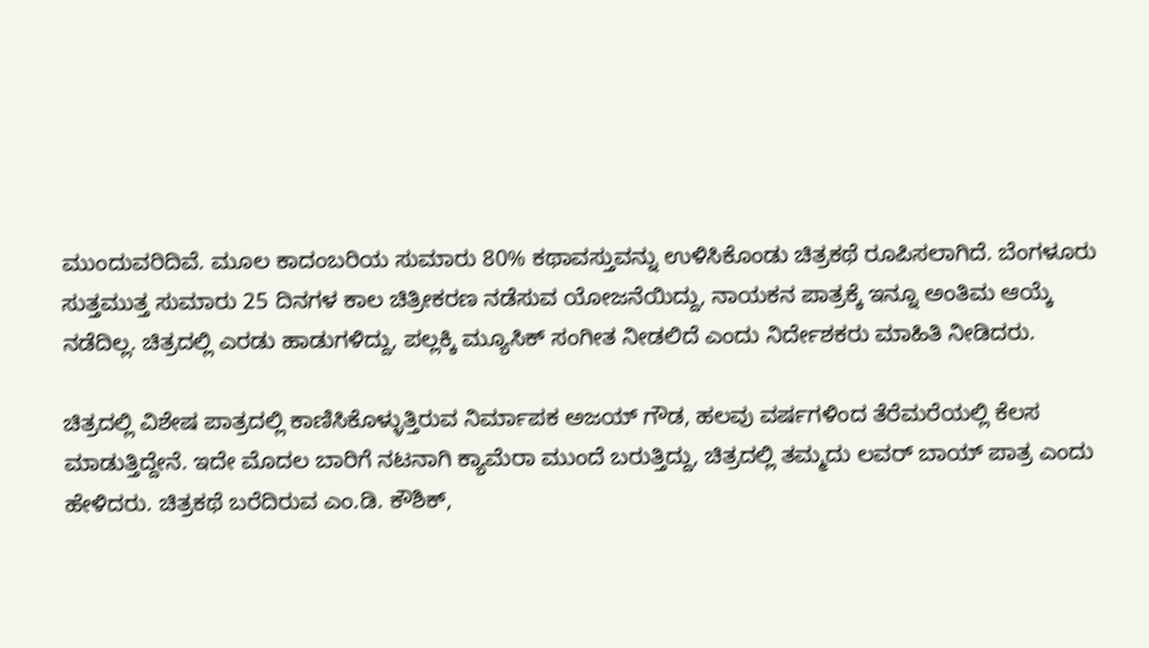ಮುಂದುವರಿದಿವೆ. ಮೂಲ ಕಾದಂಬರಿಯ ಸುಮಾರು 80% ಕಥಾವಸ್ತುವನ್ನು ಉಳಿಸಿಕೊಂಡು ಚಿತ್ರಕಥೆ ರೂಪಿಸಲಾಗಿದೆ. ಬೆಂಗಳೂರು ಸುತ್ತಮುತ್ತ ಸುಮಾರು 25 ದಿನಗಳ ಕಾಲ ಚಿತ್ರೀಕರಣ ನಡೆಸುವ ಯೋಜನೆಯಿದ್ದು, ನಾಯಕನ ಪಾತ್ರಕ್ಕೆ ಇನ್ನೂ ಅಂತಿಮ ಆಯ್ಕೆ ನಡೆದಿಲ್ಲ. ಚಿತ್ರದಲ್ಲಿ ಎರಡು ಹಾಡುಗಳಿದ್ದು, ಪಲ್ಲಕ್ಕಿ ಮ್ಯೂಸಿಕ್ ಸಂಗೀತ ನೀಡಲಿದೆ ಎಂದು ನಿರ್ದೇಶಕರು ಮಾಹಿತಿ ನೀಡಿದರು.

ಚಿತ್ರದಲ್ಲಿ ವಿಶೇಷ ಪಾತ್ರದಲ್ಲಿ ಕಾಣಿಸಿಕೊಳ್ಳುತ್ತಿರುವ ನಿರ್ಮಾಪಕ ಅಜಯ್ ಗೌಡ, ಹಲವು ವರ್ಷಗಳಿಂದ ತೆರೆಮರೆಯಲ್ಲಿ ಕೆಲಸ ಮಾಡುತ್ತಿದ್ದೇನೆ. ಇದೇ ಮೊದಲ ಬಾರಿಗೆ ನಟನಾಗಿ ಕ್ಯಾಮೆರಾ ಮುಂದೆ ಬರುತ್ತಿದ್ದು, ಚಿತ್ರದಲ್ಲಿ ತಮ್ಮದು ಲವರ್ ಬಾಯ್ ಪಾತ್ರ ಎಂದು ಹೇಳಿದರು. ಚಿತ್ರಕಥೆ ಬರೆದಿರುವ ಎಂ.ಡಿ. ಕೌಶಿಕ್,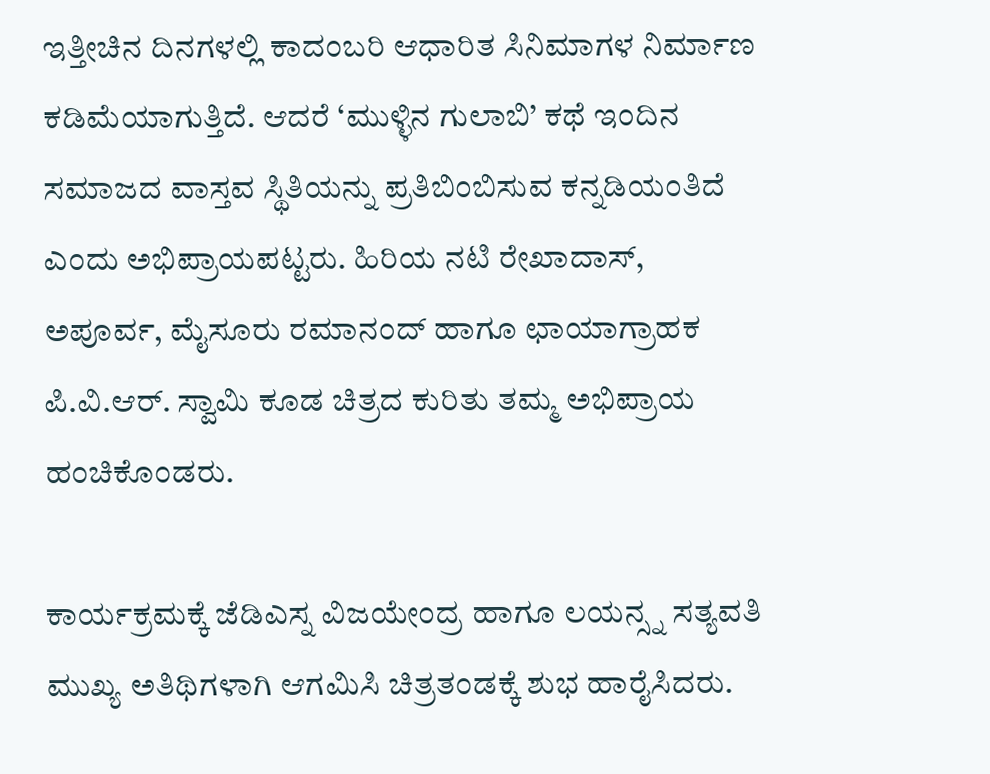ಇತ್ತೀಚಿನ ದಿನಗಳಲ್ಲಿ ಕಾದಂಬರಿ ಆಧಾರಿತ ಸಿನಿಮಾಗಳ ನಿರ್ಮಾಣ ಕಡಿಮೆಯಾಗುತ್ತಿದೆ. ಆದರೆ ‘ಮುಳ್ಳಿನ ಗುಲಾಬಿ’ ಕಥೆ ಇಂದಿನ ಸಮಾಜದ ವಾಸ್ತವ ಸ್ಥಿತಿಯನ್ನು ಪ್ರತಿಬಿಂಬಿಸುವ ಕನ್ನಡಿಯಂತಿದೆ ಎಂದು ಅಭಿಪ್ರಾಯಪಟ್ಟರು. ಹಿರಿಯ ನಟಿ ರೇಖಾದಾಸ್, ಅಪೂರ್ವ, ಮೈಸೂರು ರಮಾನಂದ್ ಹಾಗೂ ಛಾಯಾಗ್ರಾಹಕ ಪಿ.ವಿ.ಆರ್. ಸ್ವಾಮಿ ಕೂಡ ಚಿತ್ರದ ಕುರಿತು ತಮ್ಮ ಅಭಿಪ್ರಾಯ ಹಂಚಿಕೊಂಡರು.

ಕಾರ್ಯಕ್ರಮಕ್ಕೆ ಜೆಡಿಎಸ್ನ ವಿಜಯೇಂದ್ರ ಹಾಗೂ ಲಯನ್ಸ್ನ ಸತ್ಯವತಿ ಮುಖ್ಯ ಅತಿಥಿಗಳಾಗಿ ಆಗಮಿಸಿ ಚಿತ್ರತಂಡಕ್ಕೆ ಶುಭ ಹಾರೈಸಿದರು.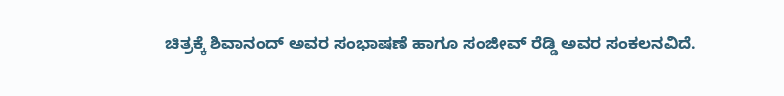ಚಿತ್ರಕ್ಕೆ ಶಿವಾನಂದ್ ಅವರ ಸಂಭಾಷಣೆ ಹಾಗೂ ಸಂಜೀವ್ ರೆಡ್ಡಿ ಅವರ ಸಂಕಲನವಿದೆ.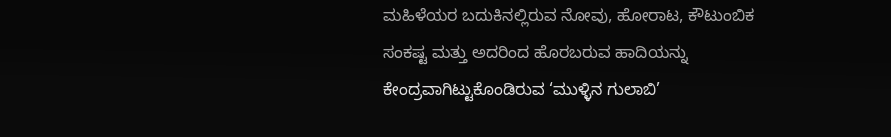ಮಹಿಳೆಯರ ಬದುಕಿನಲ್ಲಿರುವ ನೋವು, ಹೋರಾಟ, ಕೌಟುಂಬಿಕ ಸಂಕಷ್ಟ ಮತ್ತು ಅದರಿಂದ ಹೊರಬರುವ ಹಾದಿಯನ್ನು ಕೇಂದ್ರವಾಗಿಟ್ಟುಕೊಂಡಿರುವ ‘ಮುಳ್ಳಿನ ಗುಲಾಬಿ’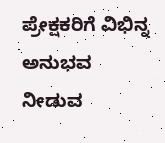ಪ್ರೇಕ್ಷಕರಿಗೆ ವಿಭಿನ್ನ ಅನುಭವ ನೀಡುವ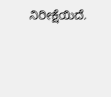ನಿರೀಕ್ಷೆಯಿದೆ.